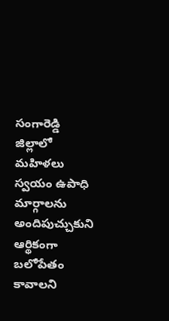సంగారెడ్డి జిల్లాలో మహిళలు స్వయం ఉపాధి మార్గాలను అందిపుచ్చుకుని ఆర్థికంగా బలోపేతం కావాలని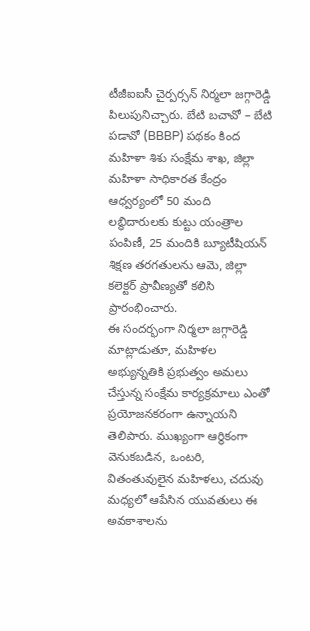టీజీఐఐసీ చైర్పర్సన్ నిర్మలా జగ్గారెడ్డి పిలుపునిచ్చారు. బేటి బచావో – బేటి పడావో (BBBP) పథకం కింద మహిళా శిశు సంక్షేమ శాఖ, జిల్లా మహిళా సాధికారత కేంద్రం ఆధ్వర్యంలో 50 మంది లబ్ధిదారులకు కుట్టు యంత్రాల పంపిణీ, 25 మందికి బ్యూటీషియన్ శిక్షణ తరగతులను ఆమె, జిల్లా కలెక్టర్ ప్రావీణ్యతో కలిసి ప్రారంభించారు.
ఈ సందర్భంగా నిర్మలా జగ్గారెడ్డి మాట్లాడుతూ, మహిళల అభ్యున్నతికి ప్రభుత్వం అమలు చేస్తున్న సంక్షేమ కార్యక్రమాలు ఎంతో ప్రయోజనకరంగా ఉన్నాయని తెలిపారు. ముఖ్యంగా ఆర్థికంగా వెనుకబడిన, ఒంటరి, వితంతువులైన మహిళలు, చదువు మధ్యలో ఆపేసిన యువతులు ఈ అవకాశాలను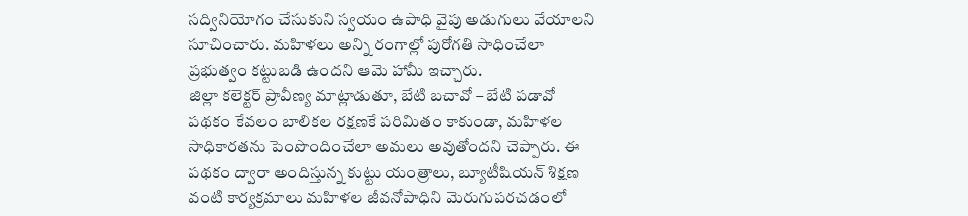సద్వినియోగం చేసుకుని స్వయం ఉపాధి వైపు అడుగులు వేయాలని సూచించారు. మహిళలు అన్ని రంగాల్లో పురోగతి సాధించేలా ప్రభుత్వం కట్టుబడి ఉందని ఆమె హామీ ఇచ్చారు.
జిల్లా కలెక్టర్ ప్రావీణ్య మాట్లాడుతూ, బేటి బచావో – బేటి పడావో పథకం కేవలం బాలికల రక్షణకే పరిమితం కాకుండా, మహిళల సాధికారతను పెంపొందించేలా అమలు అవుతోందని చెప్పారు. ఈ పథకం ద్వారా అందిస్తున్న కుట్టు యంత్రాలు, బ్యూటీషియన్ శిక్షణ వంటి కార్యక్రమాలు మహిళల జీవనోపాధిని మెరుగుపరచడంలో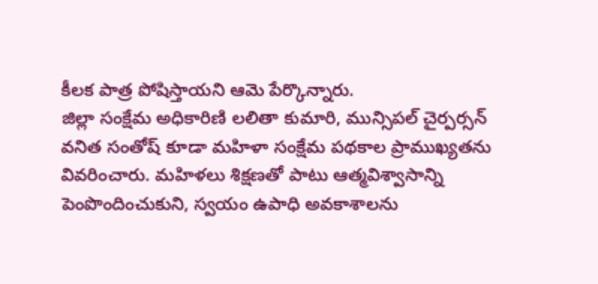కీలక పాత్ర పోషిస్తాయని ఆమె పేర్కొన్నారు.
జిల్లా సంక్షేమ అధికారిణి లలితా కుమారి, మున్సిపల్ చైర్పర్సన్ వనిత సంతోష్ కూడా మహిళా సంక్షేమ పథకాల ప్రాముఖ్యతను వివరించారు. మహిళలు శిక్షణతో పాటు ఆత్మవిశ్వాసాన్ని పెంపొందించుకుని, స్వయం ఉపాధి అవకాశాలను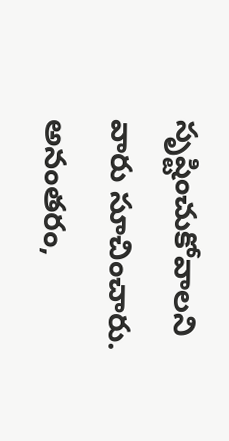సృష్టించుకోవాలని వారు సూచించారు. అనంతరం,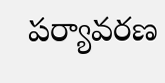పర్యావరణ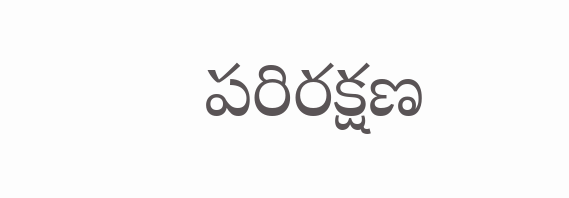పరిరక్షణ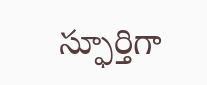స్ఫూర్తిగా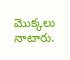మొక్కలు నాటారు.